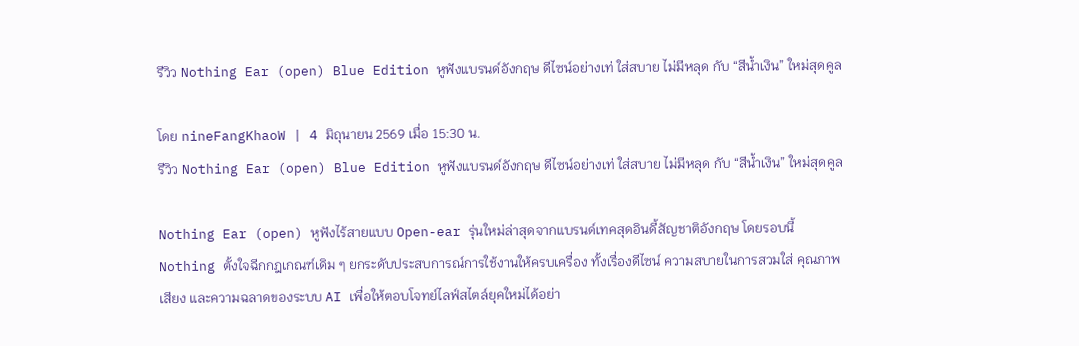รีวิว Nothing Ear (open) Blue Edition หูฟังแบรนด์อังกฤษ ดีไซน์อย่างเท่ ใส่สบาย ไม่มีหลุด กับ “สีน้ำเงิน” ใหม่สุดคูล

โดย nineFangKhaoW | 4 มิถุนายน 2569 เมื่อ 15:30 น.
รีวิว Nothing Ear (open) Blue Edition หูฟังแบรนด์อังกฤษ ดีไซน์อย่างเท่ ใส่สบาย ไม่มีหลุด กับ “สีน้ำเงิน” ใหม่สุดคูล

Nothing Ear (open) หูฟังไร้สายแบบ Open-ear รุ่นใหม่ล่าสุดจากแบรนด์เทคสุดอินดี้สัญชาติอังกฤษ โดยรอบนี้ Nothing ตั้งใจฉีกกฎเกณฑ์เดิม ๆ ยกระดับประสบการณ์การใช้งานให้ครบเครื่อง ทั้งเรื่องดีไซน์ ความสบายในการสวมใส่ คุณภาพเสียง และความฉลาดของระบบ AI เพื่อให้ตอบโจทย์ไลฟ์สไตล์ยุคใหม่ได้อย่า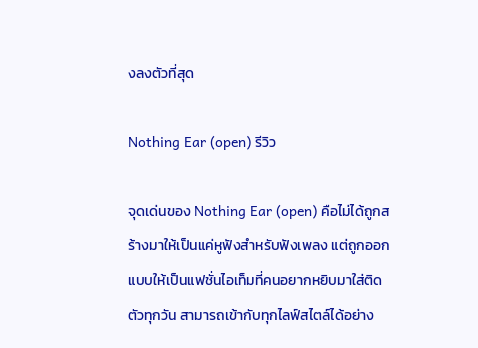งลงตัวที่สุด

Nothing Ear (open) รีวิว

จุดเด่นของ Nothing Ear (open) คือไม่ได้ถูกสร้างมาให้เป็นแค่หูฟังสำหรับฟังเพลง แต่ถูกออกแบบให้เป็นแฟชั่นไอเท็มที่คนอยากหยิบมาใส่ติดตัวทุกวัน สามารถเข้ากับทุกไลฟ์สไตล์ได้อย่าง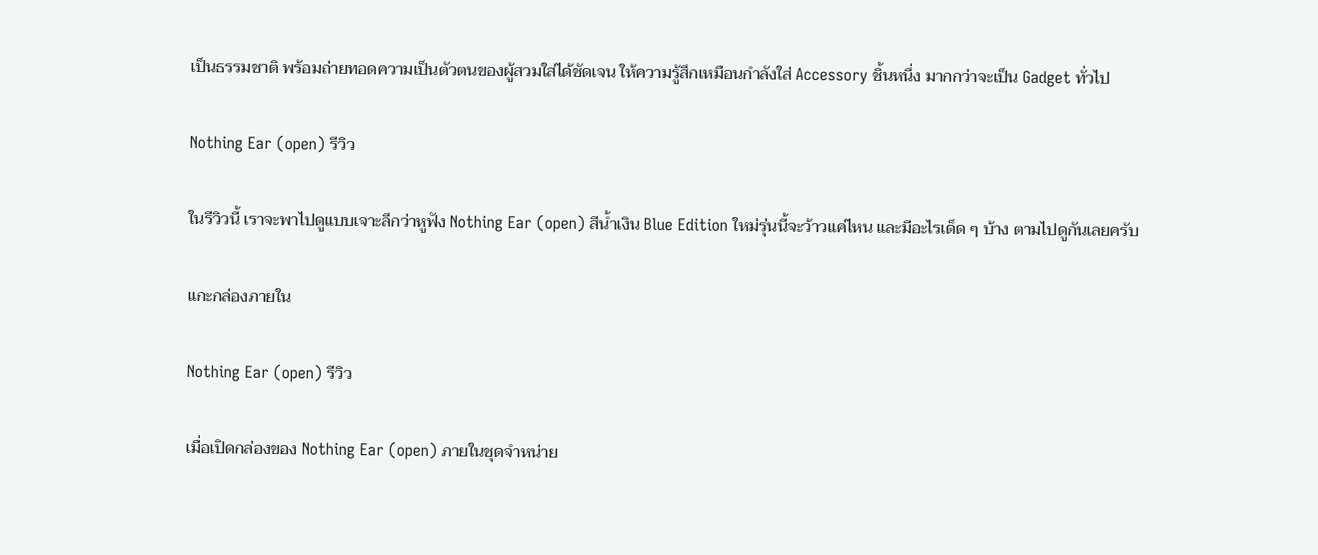เป็นธรรมชาติ พร้อมถ่ายทอดความเป็นตัวตนของผู้สวมใส่ได้ชัดเจน ให้ความรู้สึกเหมือนกำลังใส่ Accessory ชิ้นหนึ่ง มากกว่าจะเป็น Gadget ทั่วไป

Nothing Ear (open) รีวิว

ในรีวิวนี้ เราจะพาไปดูแบบเจาะลึกว่าหูฟัง Nothing Ear (open) สีน้ำเงิน Blue Edition ใหม่รุ่นนี้จะว้าวแค่ไหน และมีอะไรเด็ด ๆ บ้าง ตามไปดูกันเลยครับ

แกะกล่องภายใน

Nothing Ear (open) รีวิว

เมื่อเปิดกล่องของ Nothing Ear (open) ภายในชุดจำหน่าย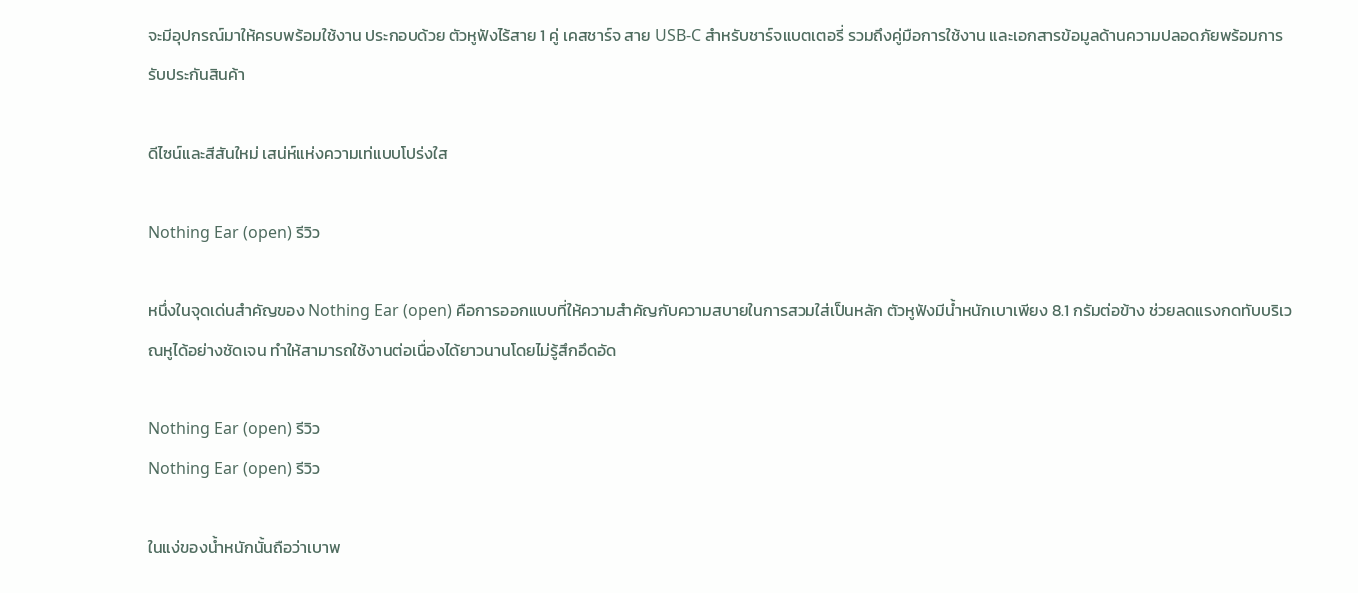จะมีอุปกรณ์มาให้ครบพร้อมใช้งาน ประกอบด้วย ตัวหูฟังไร้สาย 1 คู่ เคสชาร์จ สาย USB-C สำหรับชาร์จแบตเตอรี่ รวมถึงคู่มือการใช้งาน และเอกสารข้อมูลด้านความปลอดภัยพร้อมการรับประกันสินค้า

ดีไซน์และสีสันใหม่ เสน่ห์แห่งความเท่แบบโปร่งใส

Nothing Ear (open) รีวิว

หนึ่งในจุดเด่นสำคัญของ Nothing Ear (open) คือการออกแบบที่ให้ความสำคัญกับความสบายในการสวมใส่เป็นหลัก ตัวหูฟังมีน้ำหนักเบาเพียง 8.1 กรัมต่อข้าง ช่วยลดแรงกดทับบริเวณหูได้อย่างชัดเจน ทำให้สามารถใช้งานต่อเนื่องได้ยาวนานโดยไม่รู้สึกอึดอัด

Nothing Ear (open) รีวิว
Nothing Ear (open) รีวิว

ในแง่ของน้ำหนักนั้นถือว่าเบาพ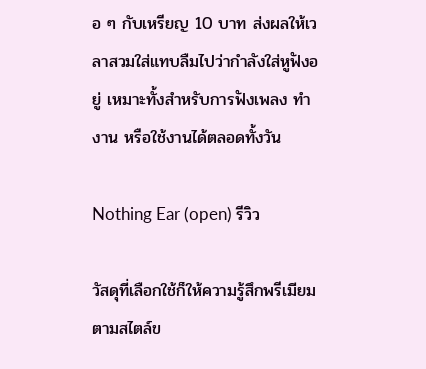อ ๆ กับเหรียญ 10 บาท ส่งผลให้เวลาสวมใส่แทบลืมไปว่ากำลังใส่หูฟังอยู่ เหมาะทั้งสำหรับการฟังเพลง ทำงาน หรือใช้งานได้ตลอดทั้งวัน

Nothing Ear (open) รีวิว

วัสดุที่เลือกใช้ก็ให้ความรู้สึกพรีเมียมตามสไตล์ข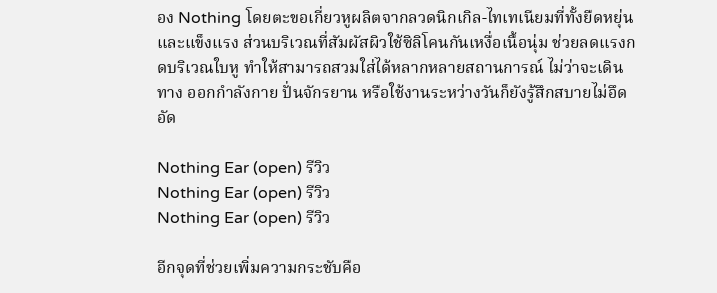อง Nothing โดยตะขอเกี่ยวหูผลิตจากลวดนิกเกิล-ไทเทเนียมที่ทั้งยืดหยุ่นและแข็งแรง ส่วนบริเวณที่สัมผัสผิวใช้ซิลิโคนกันเหงื่อเนื้อนุ่ม ช่วยลดแรงกดบริเวณใบหู ทำให้สามารถสวมใส่ได้หลากหลายสถานการณ์ ไม่ว่าจะเดินทาง ออกกำลังกาย ปั่นจักรยาน หรือใช้งานระหว่างวันก็ยังรู้สึกสบายไม่อึดอัด

Nothing Ear (open) รีวิว
Nothing Ear (open) รีวิว
Nothing Ear (open) รีวิว

อีกจุดที่ช่วยเพิ่มความกระชับคือ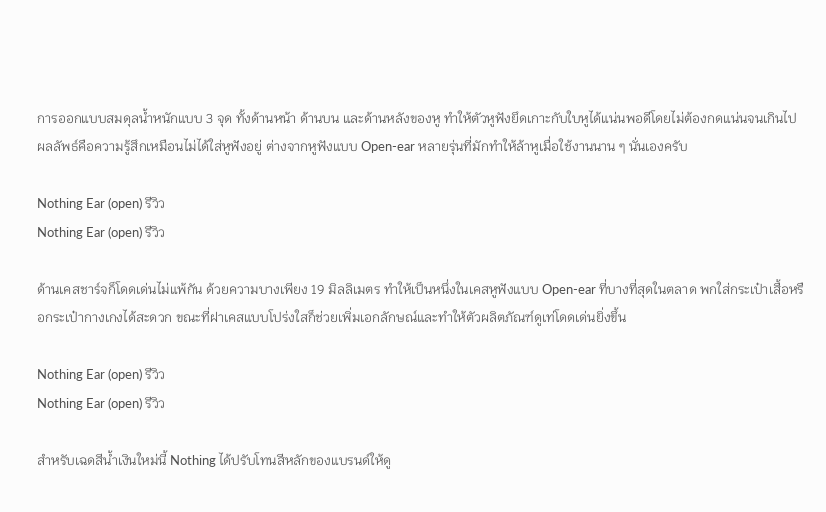การออกแบบสมดุลน้ำหนักแบบ 3 จุด ทั้งด้านหน้า ด้านบน และด้านหลังของหู ทำให้ตัวหูฟังยึดเกาะกับใบหูได้แน่นพอดีโดยไม่ต้องกดแน่นจนเกินไป ผลลัพธ์คือความรู้สึกเหมือนไม่ได้ใส่หูฟังอยู่ ต่างจากหูฟังแบบ Open-ear หลายรุ่นที่มักทำให้ล้าหูเมื่อใช้งานนาน ๆ นั่นเองครับ

Nothing Ear (open) รีวิว
Nothing Ear (open) รีวิว

ด้านเคสชาร์จก็โดดเด่นไม่แพ้กัน ด้วยความบางเพียง 19 มิลลิเมตร ทำให้เป็นหนึ่งในเคสหูฟังแบบ Open-ear ที่บางที่สุดในตลาด พกใส่กระเป๋าเสื้อหรือกระเป๋ากางเกงได้สะดวก ขณะที่ฝาเคสแบบโปร่งใสก็ช่วยเพิ่มเอกลักษณ์และทำให้ตัวผลิตภัณฑ์ดูเท่โดดเด่นยิ่งขึ้น

Nothing Ear (open) รีวิว
Nothing Ear (open) รีวิว

สำหรับเฉดสีน้ำเงินใหม่นี้ Nothing ได้ปรับโทนสีหลักของแบรนด์ให้ดู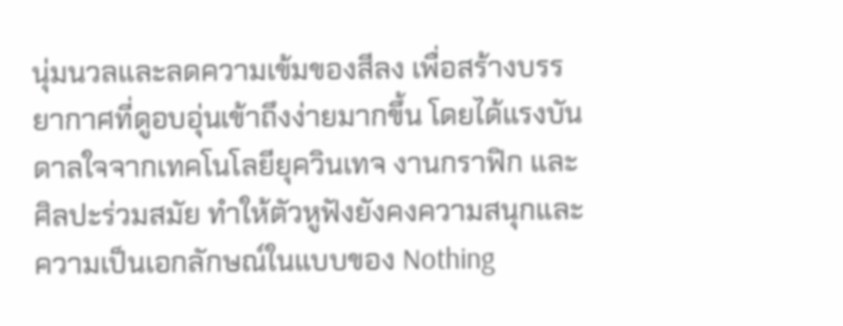นุ่มนวลและลดความเข้มของสีลง เพื่อสร้างบรรยากาศที่ดูอบอุ่นเข้าถึงง่ายมากขึ้น โดยได้แรงบันดาลใจจากเทคโนโลยียุควินเทจ งานกราฟิก และศิลปะร่วมสมัย ทำให้ตัวหูฟังยังคงความสนุกและความเป็นเอกลักษณ์ในแบบของ Nothing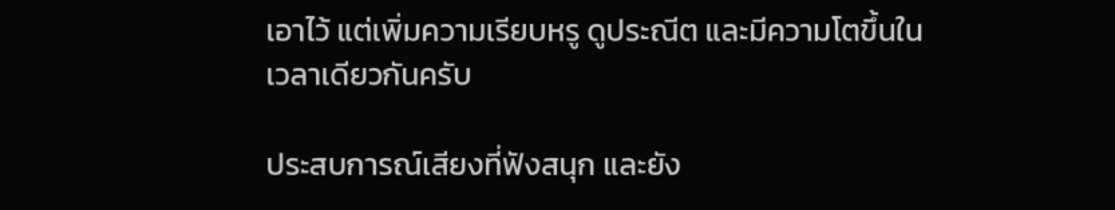เอาไว้ แต่เพิ่มความเรียบหรู ดูประณีต และมีความโตขึ้นในเวลาเดียวกันครับ

ประสบการณ์เสียงที่ฟังสนุก และยัง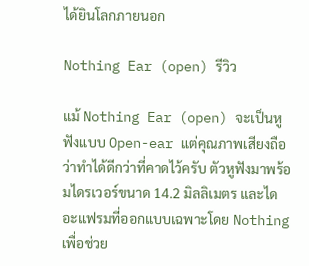ได้ยินโลกภายนอก

Nothing Ear (open) รีวิว

แม้ Nothing Ear (open) จะเป็นหูฟังแบบ Open-ear แต่คุณภาพเสียงถือว่าทำได้ดีกว่าที่คาดไว้ครับ ตัวหูฟังมาพร้อมไดรเวอร์ขนาด 14.2 มิลลิเมตร และไดอะแฟรมที่ออกแบบเฉพาะโดย Nothing เพื่อช่วย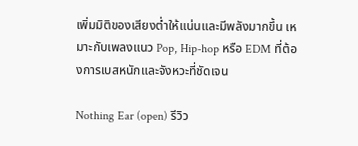เพิ่มมิติของเสียงต่ำให้แน่นและมีพลังมากขึ้น เหมาะกับเพลงแนว Pop, Hip-hop หรือ EDM ที่ต้องการเบสหนักและจังหวะที่ชัดเจน

Nothing Ear (open) รีวิว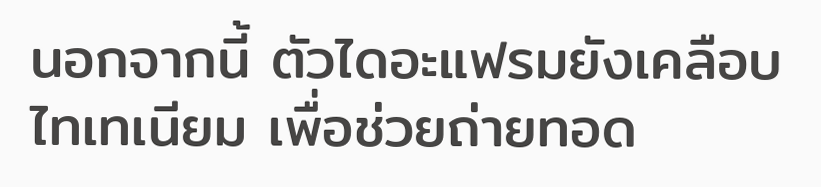นอกจากนี้ ตัวไดอะแฟรมยังเคลือบไทเทเนียม เพื่อช่วยถ่ายทอด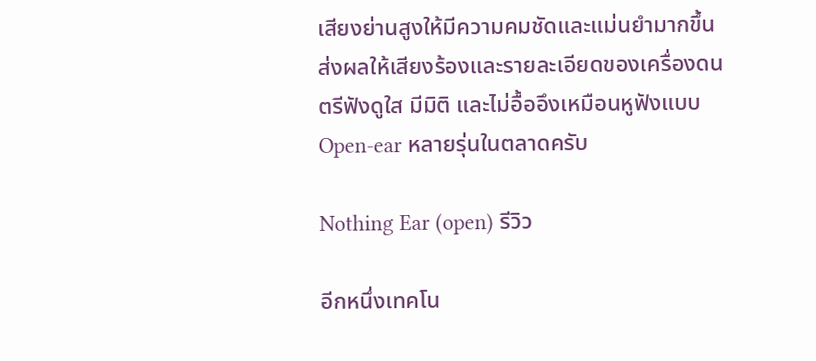เสียงย่านสูงให้มีความคมชัดและแม่นยำมากขึ้น ส่งผลให้เสียงร้องและรายละเอียดของเครื่องดนตรีฟังดูใส มีมิติ และไม่อื้ออึงเหมือนหูฟังแบบ Open-ear หลายรุ่นในตลาดครับ

Nothing Ear (open) รีวิว

อีกหนึ่งเทคโน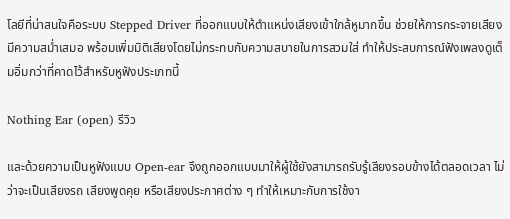โลยีที่น่าสนใจคือระบบ Stepped Driver ที่ออกแบบให้ตำแหน่งเสียงเข้าใกล้หูมากขึ้น ช่วยให้การกระจายเสียงมีความสม่ำเสมอ พร้อมเพิ่มมิติเสียงโดยไม่กระทบกับความสบายในการสวมใส่ ทำให้ประสบการณ์ฟังเพลงดูเต็มอิ่มกว่าที่คาดไว้สำหรับหูฟังประเภทนี้

Nothing Ear (open) รีวิว

และด้วยความเป็นหูฟังแบบ Open-ear จึงถูกออกแบบมาให้ผู้ใช้ยังสามารถรับรู้เสียงรอบข้างได้ตลอดเวลา ไม่ว่าจะเป็นเสียงรถ เสียงพูดคุย หรือเสียงประกาศต่าง ๆ ทำให้เหมาะกับการใช้งา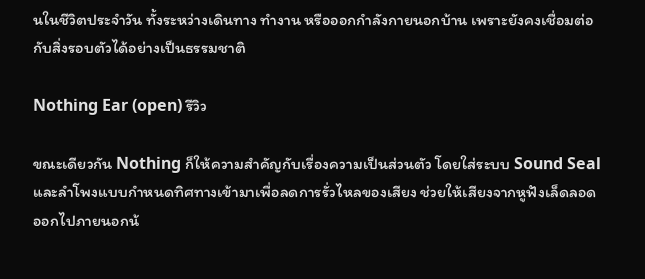นในชีวิตประจำวัน ทั้งระหว่างเดินทาง ทำงาน หรือออกกำลังกายนอกบ้าน เพราะยังคงเชื่อมต่อกับสิ่งรอบตัวได้อย่างเป็นธรรมชาติ

Nothing Ear (open) รีวิว

ขณะเดียวกัน Nothing ก็ให้ความสำคัญกับเรื่องความเป็นส่วนตัว โดยใส่ระบบ Sound Seal และลำโพงแบบกำหนดทิศทางเข้ามาเพื่อลดการรั่วไหลของเสียง ช่วยให้เสียงจากหูฟังเล็ดลอดออกไปภายนอกน้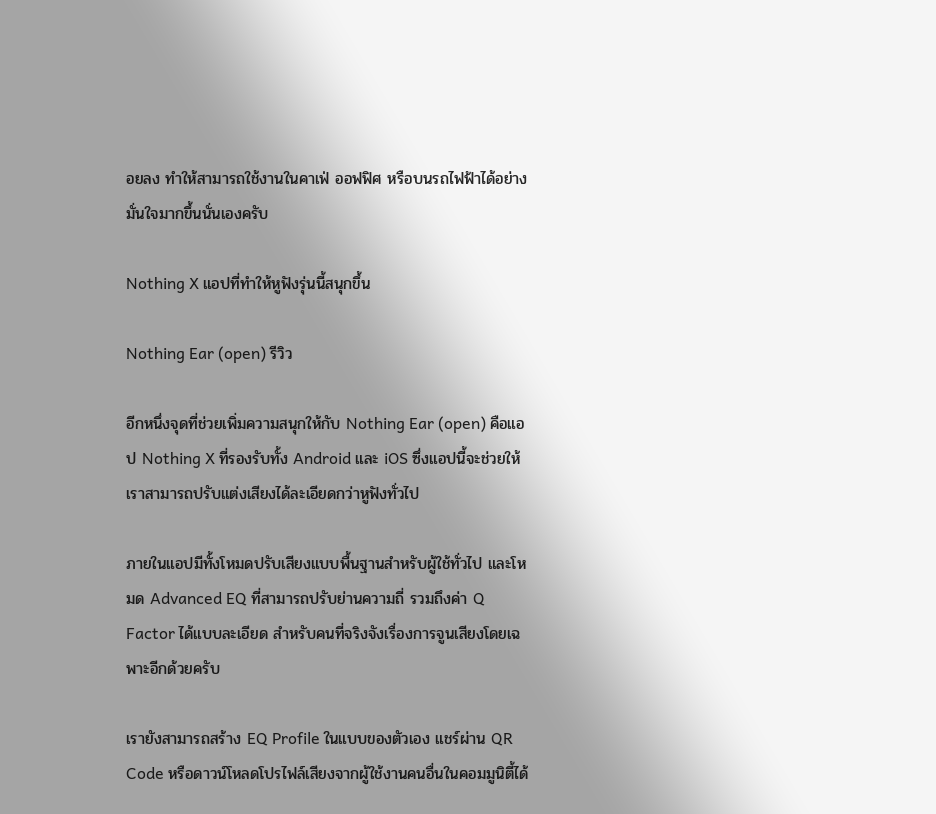อยลง ทำให้สามารถใช้งานในคาเฟ่ ออฟฟิศ หรือบนรถไฟฟ้าได้อย่างมั่นใจมากขึ้นนั่นเองครับ

Nothing X แอปที่ทำให้หูฟังรุ่นนี้สนุกขึ้น

Nothing Ear (open) รีวิว

อีกหนึ่งจุดที่ช่วยเพิ่มความสนุกให้กับ Nothing Ear (open) คือแอป Nothing X ที่รองรับทั้ง Android และ iOS ซึ่งแอปนี้จะช่วยให้เราสามารถปรับแต่งเสียงได้ละเอียดกว่าหูฟังทั่วไป

ภายในแอปมีทั้งโหมดปรับเสียงแบบพื้นฐานสำหรับผู้ใช้ทั่วไป และโหมด Advanced EQ ที่สามารถปรับย่านความถี่ รวมถึงค่า Q Factor ได้แบบละเอียด สำหรับคนที่จริงจังเรื่องการจูนเสียงโดยเฉพาะอีกด้วยครับ

เรายังสามารถสร้าง EQ Profile ในแบบของตัวเอง แชร์ผ่าน QR Code หรือดาวน์โหลดโปรไฟล์เสียงจากผู้ใช้งานคนอื่นในคอมมูนิตี้ได้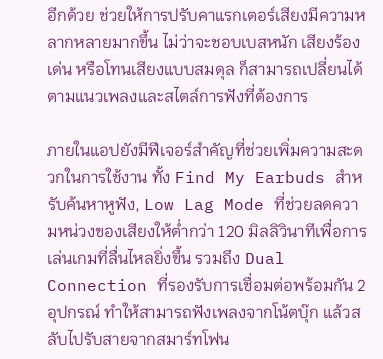อีกด้วย ช่วยให้การปรับคาแรกเตอร์เสียงมีความหลากหลายมากขึ้น ไม่ว่าจะชอบเบสหนัก เสียงร้องเด่น หรือโทนเสียงแบบสมดุล ก็สามารถเปลี่ยนได้ตามแนวเพลงและสไตล์การฟังที่ต้องการ

ภายในแอปยังมีฟีเจอร์สำคัญที่ช่วยเพิ่มความสะดวกในการใช้งาน ทั้ง Find My Earbuds สำหรับค้นหาหูฟัง, Low Lag Mode ที่ช่วยลดความหน่วงของเสียงให้ต่ำกว่า 120 มิลลิวินาทีเพื่อการเล่นเกมที่ลื่นไหลยิ่งขึ้น รวมถึง Dual Connection ที่รองรับการเชื่อมต่อพร้อมกัน 2 อุปกรณ์ ทำให้สามารถฟังเพลงจากโน้ตบุ๊ก แล้วสลับไปรับสายจากสมาร์ทโฟน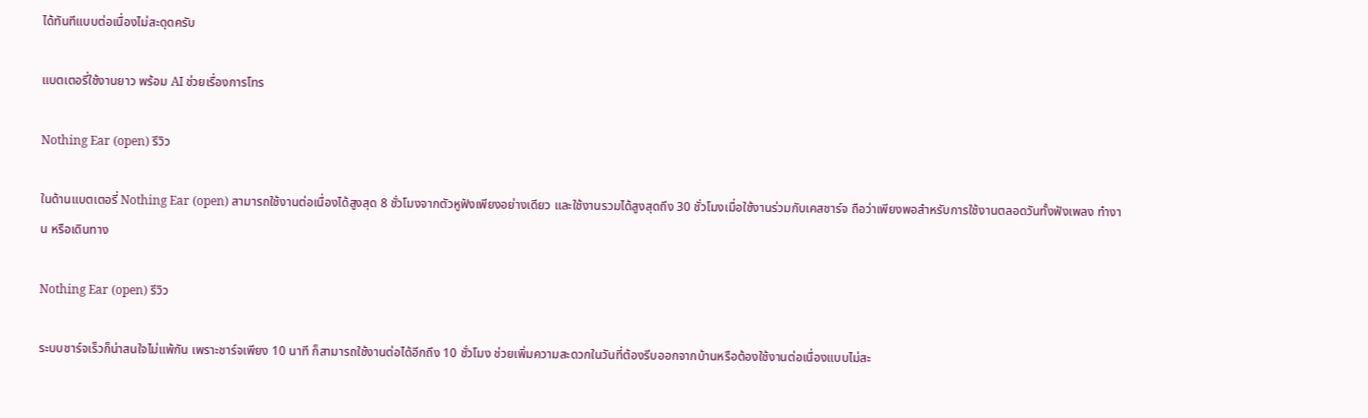ได้ทันทีแบบต่อเนื่องไม่สะดุดครับ

แบตเตอรี่ใช้งานยาว พร้อม AI ช่วยเรื่องการโทร

Nothing Ear (open) รีวิว

ในด้านแบตเตอรี่ Nothing Ear (open) สามารถใช้งานต่อเนื่องได้สูงสุด 8 ชั่วโมงจากตัวหูฟังเพียงอย่างเดียว และใช้งานรวมได้สูงสุดถึง 30 ชั่วโมงเมื่อใช้งานร่วมกับเคสชาร์จ ถือว่าเพียงพอสำหรับการใช้งานตลอดวันทั้งฟังเพลง ทำงาน หรือเดินทาง

Nothing Ear (open) รีวิว

ระบบชาร์จเร็วก็น่าสนใจไม่แพ้กัน เพราะชาร์จเพียง 10 นาที ก็สามารถใช้งานต่อได้อีกถึง 10 ชั่วโมง ช่วยเพิ่มความสะดวกในวันที่ต้องรีบออกจากบ้านหรือต้องใช้งานต่อเนื่องแบบไม่สะ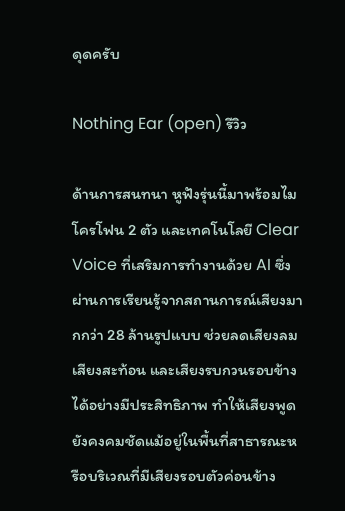ดุดครับ

Nothing Ear (open) รีวิว

ด้านการสนทนา หูฟังรุ่นนี้มาพร้อมไมโครโฟน 2 ตัว และเทคโนโลยี Clear Voice ที่เสริมการทำงานด้วย AI ซึ่งผ่านการเรียนรู้จากสถานการณ์เสียงมากกว่า 28 ล้านรูปแบบ ช่วยลดเสียงลม เสียงสะท้อน และเสียงรบกวนรอบข้างได้อย่างมีประสิทธิภาพ ทำให้เสียงพูดยังคงคมชัดแม้อยู่ในพื้นที่สาธารณะหรือบริเวณที่มีเสียงรอบตัวค่อนข้าง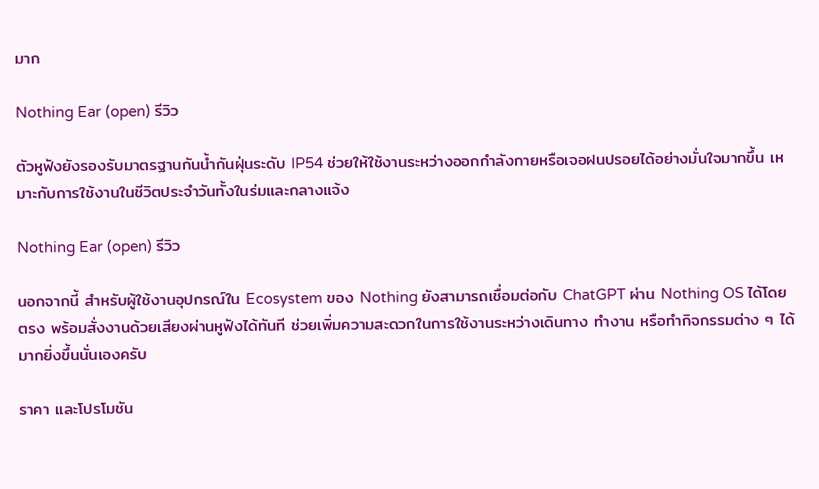มาก

Nothing Ear (open) รีวิว

ตัวหูฟังยังรองรับมาตรฐานกันน้ำกันฝุ่นระดับ IP54 ช่วยให้ใช้งานระหว่างออกกำลังกายหรือเจอฝนปรอยได้อย่างมั่นใจมากขึ้น เหมาะกับการใช้งานในชีวิตประจำวันทั้งในร่มและกลางแจ้ง

Nothing Ear (open) รีวิว

นอกจากนี้ สำหรับผู้ใช้งานอุปกรณ์ใน Ecosystem ของ Nothing ยังสามารถเชื่อมต่อกับ ChatGPT ผ่าน Nothing OS ได้โดยตรง พร้อมสั่งงานด้วยเสียงผ่านหูฟังได้ทันที ช่วยเพิ่มความสะดวกในการใช้งานระหว่างเดินทาง ทำงาน หรือทำกิจกรรมต่าง ๆ ได้มากยิ่งขึ้นนั่นเองครับ

ราคา และโปรโมชัน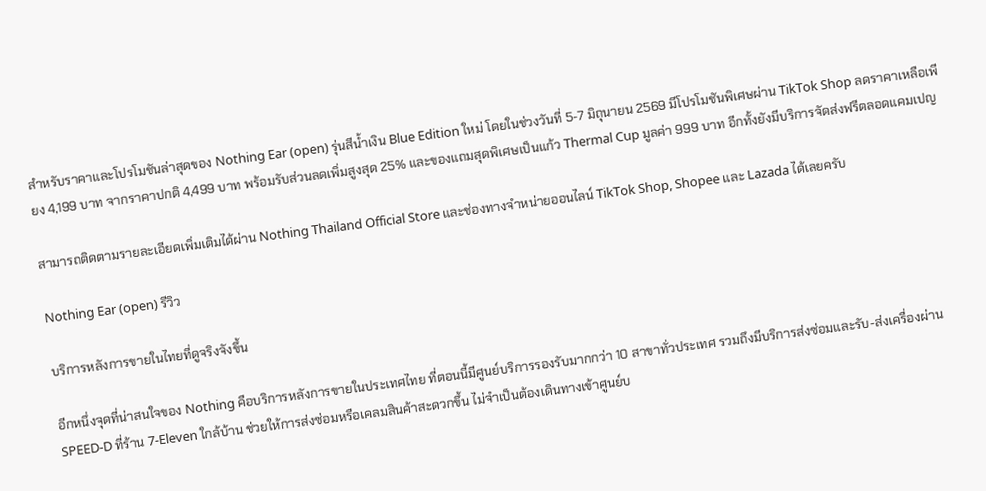สำหรับราคาและโปรโมชันล่าสุดของ Nothing Ear (open) รุ่นสีน้ำเงิน Blue Edition ใหม่ โดยในช่วงวันที่ 5-7 มิถุนายน 2569 มีโปรโมชันพิเศษผ่าน TikTok Shop ลดราคาเหลือเพียง 4,199 บาท จากราคาปกติ 4,499 บาท พร้อมรับส่วนลดเพิ่มสูงสุด 25% และของแถมสุดพิเศษเป็นแก้ว Thermal Cup มูลค่า 999 บาท อีกทั้งยังมีบริการจัดส่งฟรีตลอดแคมเปญ

สามารถติดตามรายละเอียดเพิ่มเติมได้ผ่าน Nothing Thailand Official Store และช่องทางจำหน่ายออนไลน์ TikTok Shop, Shopee และ Lazada ได้เลยครับ

Nothing Ear (open) รีวิว

บริการหลังการขายในไทยที่ดูจริงจังขึ้น

อีกหนึ่งจุดที่น่าสนใจของ Nothing คือบริการหลังการขายในประเทศไทย ที่ตอนนี้มีศูนย์บริการรองรับมากกว่า 10 สาขาทั่วประเทศ รวมถึงมีบริการส่งซ่อมและรับ-ส่งเครื่องผ่าน SPEED-D ที่ร้าน 7-Eleven ใกล้บ้าน ช่วยให้การส่งซ่อมหรือเคลมสินค้าสะดวกขึ้น ไม่จำเป็นต้องเดินทางเข้าศูนย์บ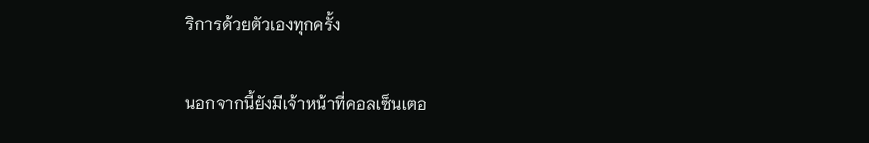ริการด้วยตัวเองทุกครั้ง

นอกจากนี้ยังมีเจ้าหน้าที่คอลเซ็นเตอ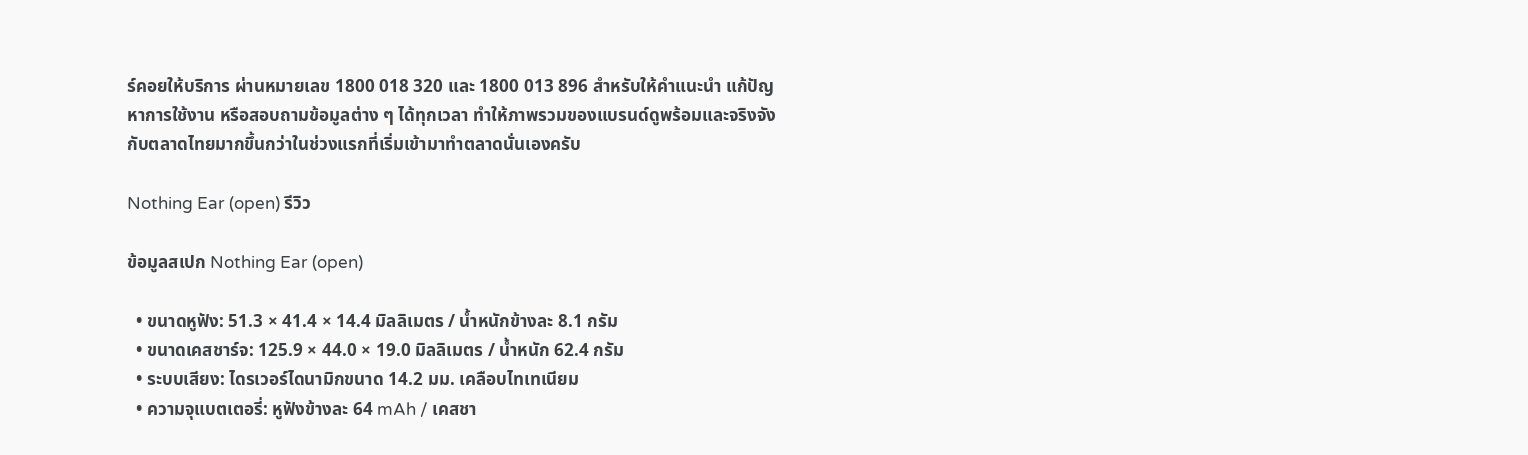ร์คอยให้บริการ ผ่านหมายเลข 1800 018 320 และ 1800 013 896 สำหรับให้คำแนะนำ แก้ปัญหาการใช้งาน หรือสอบถามข้อมูลต่าง ๆ ได้ทุกเวลา ทำให้ภาพรวมของแบรนด์ดูพร้อมและจริงจังกับตลาดไทยมากขึ้นกว่าในช่วงแรกที่เริ่มเข้ามาทำตลาดนั่นเองครับ

Nothing Ear (open) รีวิว

ข้อมูลสเปก Nothing Ear (open)

  • ขนาดหูฟัง: 51.3 × 41.4 × 14.4 มิลลิเมตร / น้ำหนักข้างละ 8.1 กรัม
  • ขนาดเคสชาร์จ: 125.9 × 44.0 × 19.0 มิลลิเมตร / น้ำหนัก 62.4 กรัม
  • ระบบเสียง: ไดรเวอร์ไดนามิกขนาด 14.2 มม. เคลือบไทเทเนียม
  • ความจุแบตเตอรี่: หูฟังข้างละ 64 mAh / เคสชา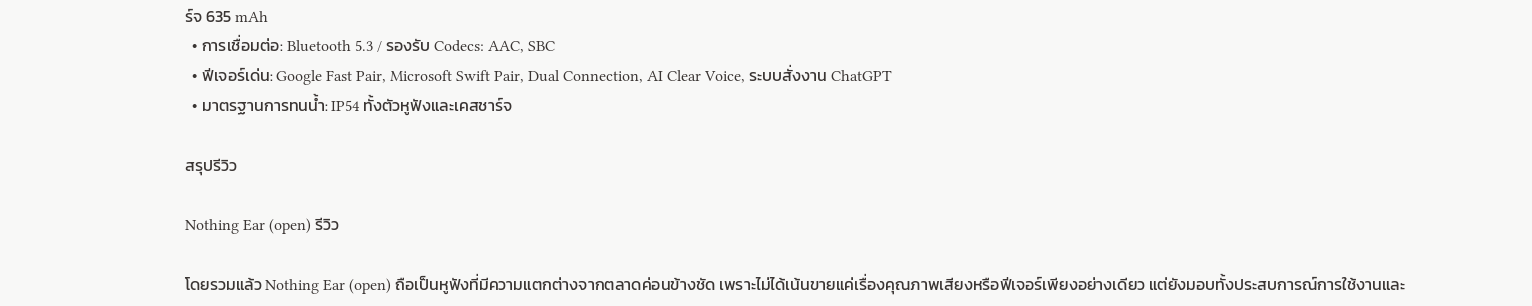ร์จ 635 mAh
  • การเชื่อมต่อ: Bluetooth 5.3 / รองรับ Codecs: AAC, SBC
  • ฟีเจอร์เด่น: Google Fast Pair, Microsoft Swift Pair, Dual Connection, AI Clear Voice, ระบบสั่งงาน ChatGPT
  • มาตรฐานการทนน้ำ: IP54 ทั้งตัวหูฟังและเคสชาร์จ

สรุปรีวิว

Nothing Ear (open) รีวิว

โดยรวมแล้ว Nothing Ear (open) ถือเป็นหูฟังที่มีความแตกต่างจากตลาดค่อนข้างชัด เพราะไม่ได้เน้นขายแค่เรื่องคุณภาพเสียงหรือฟีเจอร์เพียงอย่างเดียว แต่ยังมอบทั้งประสบการณ์การใช้งานและ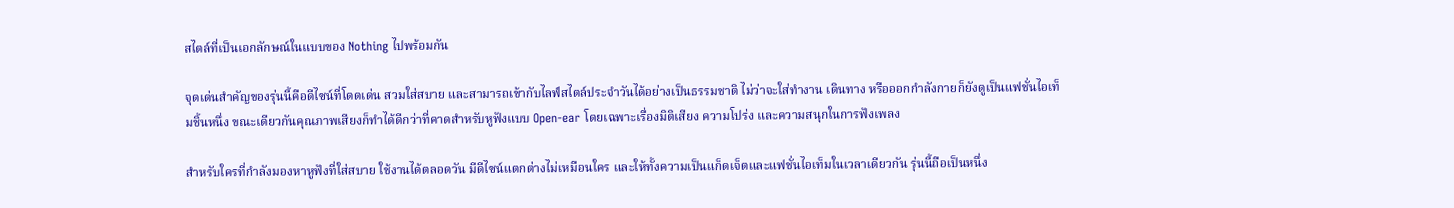สไตล์ที่เป็นเอกลักษณ์ในแบบของ Nothing ไปพร้อมกัน

จุดเด่นสำคัญของรุ่นนี้คือดีไซน์ที่โดดเด่น สวมใส่สบาย และสามารถเข้ากับไลฟ์สไตล์ประจำวันได้อย่างเป็นธรรมชาติ ไม่ว่าจะใส่ทำงาน เดินทาง หรือออกกำลังกายก็ยังดูเป็นแฟชั่นไอเท็มชิ้นหนึ่ง ขณะเดียวกันคุณภาพเสียงก็ทำได้ดีกว่าที่คาดสำหรับหูฟังแบบ Open-ear โดยเฉพาะเรื่องมิติเสียง ความโปร่ง และความสนุกในการฟังเพลง

สำหรับใครที่กำลังมองหาหูฟังที่ใส่สบาย ใช้งานได้ตลอดวัน มีดีไซน์แตกต่างไม่เหมือนใคร และให้ทั้งความเป็นแก็ดเจ็ตและแฟชั่นไอเท็มในเวลาเดียวกัน รุ่นนี้ถือเป็นหนึ่ง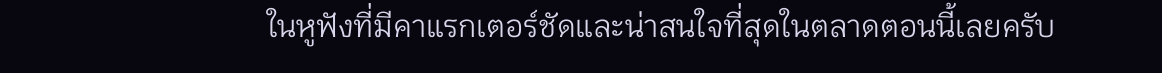ในหูฟังที่มีคาแรกเตอร์ชัดและน่าสนใจที่สุดในตลาดตอนนี้เลยครับ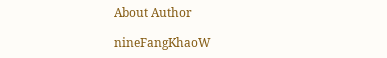About Author

nineFangKhaoW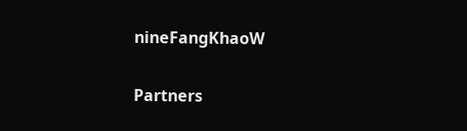nineFangKhaoW

Partners